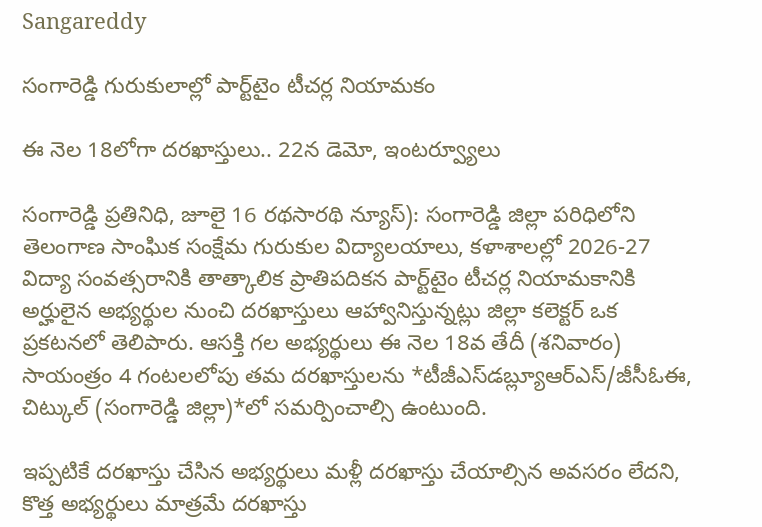Sangareddy

సంగారెడ్డి గురుకులాల్లో పార్ట్‌టైం టీచర్ల నియామకం

ఈ నెల 18లోగా దరఖాస్తులు.. 22న డెమో, ఇంటర్వ్యూలు

సంగారెడ్డి ప్రతినిధి, జూలై 16 రథసారథి న్యూస్): సంగారెడ్డి జిల్లా పరిధిలోని తెలంగాణ సాంఘిక సంక్షేమ గురుకుల విద్యాలయాలు, కళాశాలల్లో 2026-27 విద్యా సంవత్సరానికి తాత్కాలిక ప్రాతిపదికన పార్ట్‌టైం టీచర్ల నియామకానికి అర్హులైన అభ్యర్థుల నుంచి దరఖాస్తులు ఆహ్వానిస్తున్నట్లు జిల్లా కలెక్టర్ ఒక ప్రకటనలో తెలిపారు. ఆసక్తి గల అభ్యర్థులు ఈ నెల 18వ తేదీ (శనివారం) సాయంత్రం 4 గంటలలోపు తమ దరఖాస్తులను *టీజీఎస్‌డబ్ల్యూఆర్‌ఎస్/జీసీఓఈ, చిట్కుల్ (సంగారెడ్డి జిల్లా)*లో సమర్పించాల్సి ఉంటుంది.

ఇప్పటికే దరఖాస్తు చేసిన అభ్యర్థులు మళ్లీ దరఖాస్తు చేయాల్సిన అవసరం లేదని, కొత్త అభ్యర్థులు మాత్రమే దరఖాస్తు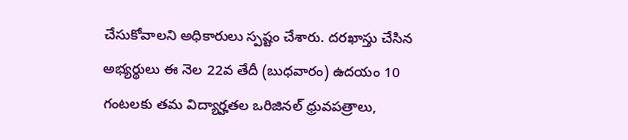చేసుకోవాలని అధికారులు స్పష్టం చేశారు. దరఖాస్తు చేసిన అభ్యర్థులు ఈ నెల 22వ తేదీ (బుధవారం) ఉదయం 10 గంటలకు తమ విద్యార్హతల ఒరిజినల్ ధ్రువపత్రాలు,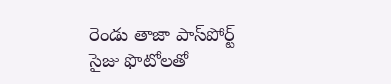రెండు తాజా పాస్‌పోర్ట్ సైజు ఫొటోలతో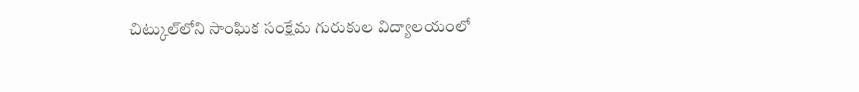చిట్కుల్‌లోని సాంఘిక సంక్షేమ గురుకుల విద్యాలయంలో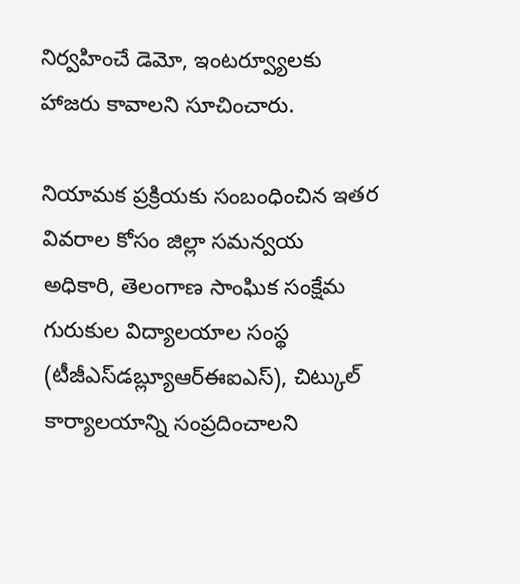నిర్వహించే డెమో, ఇంటర్వ్యూలకు హాజరు కావాలని సూచించారు.

నియామక ప్రక్రియకు సంబంధించిన ఇతర వివరాల కోసం జిల్లా సమన్వయ అధికారి, తెలంగాణ సాంఘిక సంక్షేమ గురుకుల విద్యాలయాల సంస్థ (టీజీఎస్‌డబ్ల్యూఆర్‌ఈఐఎస్), చిట్కుల్ కార్యాలయాన్ని సంప్రదించాలని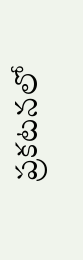ప్రకటనలో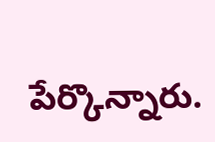పేర్కొన్నారు.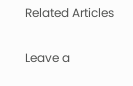Related Articles

Leave a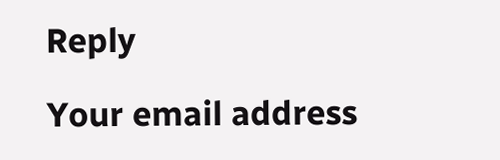Reply

Your email address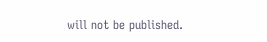will not be published.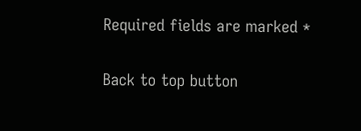Required fields are marked *

Back to top button